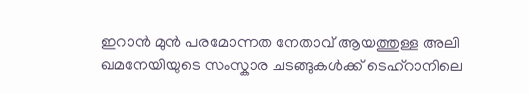ഇറാൻ മുൻ പരമോന്നത നേതാവ് ആയത്തുള്ള അലി ഖമനേയിയുടെ സംസ്കാര ചടങ്ങുകൾക്ക് ടെഹ്റാനിലെ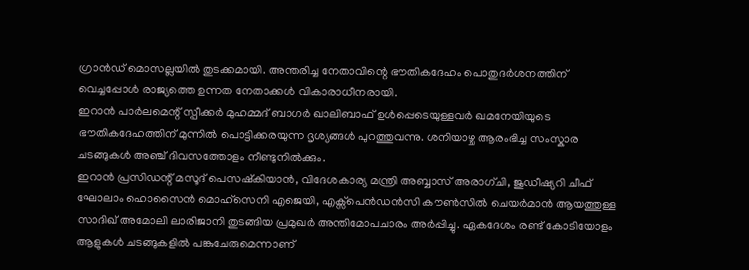ഗ്രാൻഡ് മൊസല്ലയിൽ തുടക്കമായി. അന്തരിച്ച നേതാവിന്റെ ഭൗതികദേഹം പൊതുദർശനത്തിന് വെച്ചപ്പോൾ രാജ്യത്തെ ഉന്നത നേതാക്കൾ വികാരാധീനരായി.
ഇറാൻ പാർലമെന്റ് സ്പീക്കർ മുഹമ്മദ് ബാഗർ ഖാലിബാഫ് ഉൾപ്പെടെയുള്ളവർ ഖമനേയിയുടെ ഭൗതികദേഹത്തിന് മുന്നിൽ പൊട്ടിക്കരയുന്ന ദൃശ്യങ്ങൾ പുറത്തുവന്നു. ശനിയാഴ്ച ആരംഭിച്ച സംസ്കാര ചടങ്ങുകൾ അഞ്ച് ദിവസത്തോളം നീണ്ടുനിൽക്കും.
ഇറാൻ പ്രസിഡന്റ് മസൂദ് പെസഷ്കിയാൻ, വിദേശകാര്യ മന്ത്രി അബ്ബാസ് അരാഗ്ചി, ജുഡീഷ്യറി ചീഫ് ഘോലാം ഹൊസൈൻ മൊഹ്സെനി എജെയി, എക്സ്പെൻഡൻസി കൗൺസിൽ ചെയർമാൻ ആയത്തുള്ള സാദിഖ് അമോലി ലാരിജാനി തുടങ്ങിയ പ്രമുഖർ അന്തിമോപചാരം അർപ്പിച്ചു. ഏകദേശം രണ്ട് കോടിയോളം ആളുകൾ ചടങ്ങുകളിൽ പങ്കുചേരുമെന്നാണ്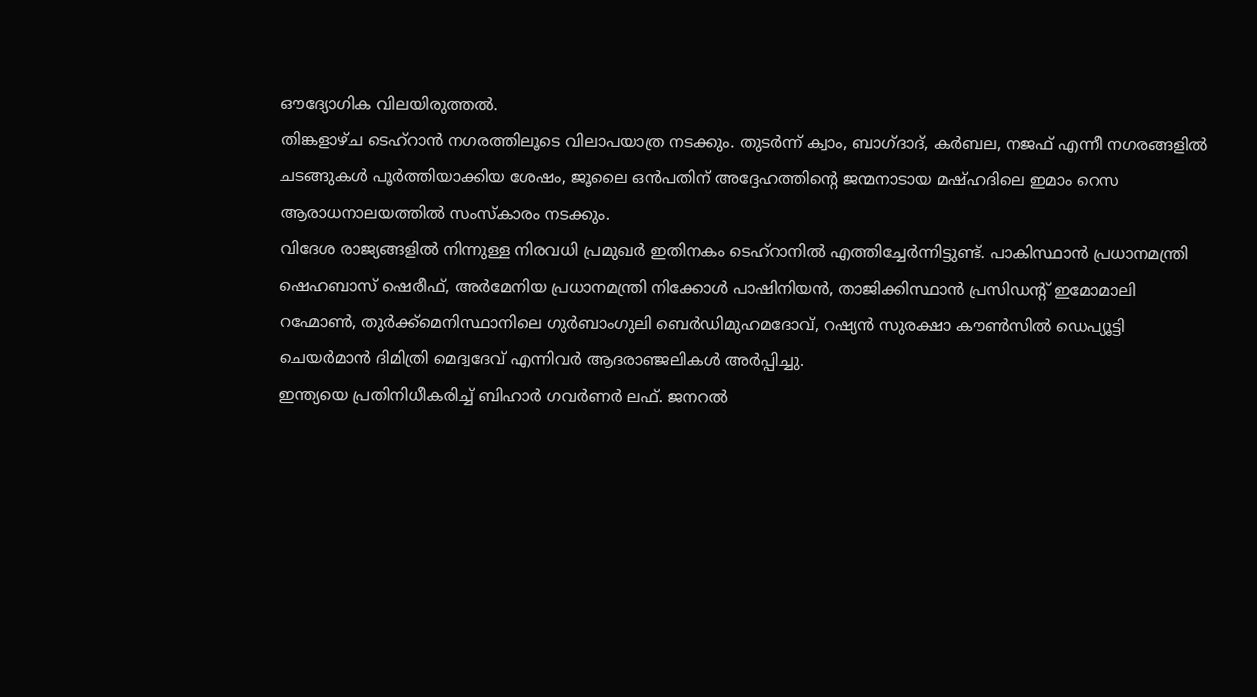ഔദ്യോഗിക വിലയിരുത്തൽ.
തിങ്കളാഴ്ച ടെഹ്റാൻ നഗരത്തിലൂടെ വിലാപയാത്ര നടക്കും. തുടർന്ന് ക്വാം, ബാഗ്ദാദ്, കർബല, നജഫ് എന്നീ നഗരങ്ങളിൽ ചടങ്ങുകൾ പൂർത്തിയാക്കിയ ശേഷം, ജൂലൈ ഒൻപതിന് അദ്ദേഹത്തിന്റെ ജന്മനാടായ മഷ്ഹദിലെ ഇമാം റെസ ആരാധനാലയത്തിൽ സംസ്കാരം നടക്കും.
വിദേശ രാജ്യങ്ങളിൽ നിന്നുള്ള നിരവധി പ്രമുഖർ ഇതിനകം ടെഹ്റാനിൽ എത്തിച്ചേർന്നിട്ടുണ്ട്. പാകിസ്ഥാൻ പ്രധാനമന്ത്രി ഷെഹബാസ് ഷെരീഫ്, അർമേനിയ പ്രധാനമന്ത്രി നിക്കോൾ പാഷിനിയൻ, താജിക്കിസ്ഥാൻ പ്രസിഡന്റ് ഇമോമാലി റഹ്മോൺ, തുർക്ക്മെനിസ്ഥാനിലെ ഗുർബാംഗുലി ബെർഡിമുഹമദോവ്, റഷ്യൻ സുരക്ഷാ കൗൺസിൽ ഡെപ്യൂട്ടി ചെയർമാൻ ദിമിത്രി മെദ്വദേവ് എന്നിവർ ആദരാഞ്ജലികൾ അർപ്പിച്ചു.
ഇന്ത്യയെ പ്രതിനിധീകരിച്ച് ബിഹാർ ഗവർണർ ലഫ്. ജനറൽ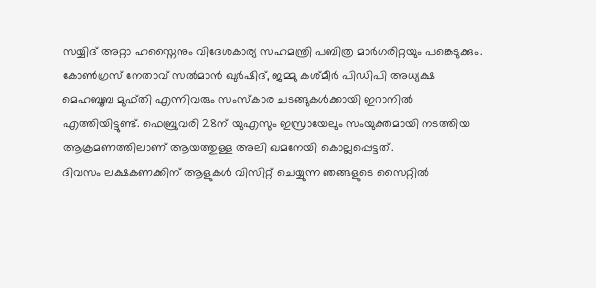സയ്യിദ് അറ്റാ ഹസ്നൈനും വിദേശകാര്യ സഹമന്ത്രി പബിത്ര മാർഗരിറ്റയും പങ്കെടുക്കും.
കോൺഗ്രസ് നേതാവ് സൽമാൻ ഖുർഷിദ്, ജമ്മു കശ്മീർ പിഡിപി അധ്യക്ഷ മെഹബൂബ മുഫ്തി എന്നിവരും സംസ്കാര ചടങ്ങുകൾക്കായി ഇറാനിൽ എത്തിയിട്ടുണ്ട്. ഫെബ്രുവരി 28ന് യുഎസും ഇസ്രായേലും സംയുക്തമായി നടത്തിയ ആക്രമണത്തിലാണ് ആയത്തുള്ള അലി ഖമനേയി കൊല്ലപ്പെട്ടത്.
ദിവസം ലക്ഷകണക്കിന് ആളുകൾ വിസിറ്റ് ചെയ്യുന്ന ഞങ്ങളുടെ സൈറ്റിൽ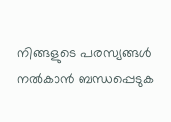നിങ്ങളുടെ പരസ്യങ്ങൾ നൽകാൻ ബന്ധപ്പെടുക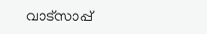വാട്സാപ്പ്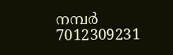നമ്പർ 7012309231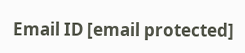Email ID [email protected]